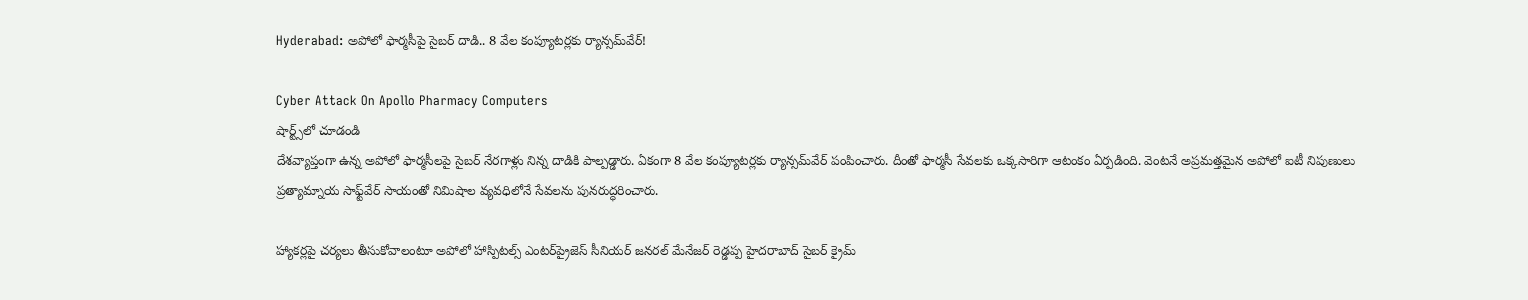Hyderabad: అపోలో ఫార్మసీపై సైబర్ దాడి.. 8 వేల కంప్యూటర్లకు ర్యాన్సమ్‌వేర్!

Cyber Attack On Apollo Pharmacy Computers
షార్ట్స్‌లో చూడండి
దేశవ్యాప్తంగా ఉన్న అపోలో ఫార్మసీలపై సైబర్ నేరగాళ్లు నిన్న దాడికి పాల్పడ్డారు. ఏకంగా 8 వేల కంప్యూటర్లకు ర్యాన్సమ్‌వేర్ పంపించారు. దీంతో ఫార్మసీ సేవలకు ఒక్కసారిగా ఆటంకం ఏర్పడింది. వెంటనే అప్రమత్తమైన అపోలో ఐటీ నిపుణులు ప్రత్యామ్నాయ సాఫ్ట్‌వేర్ సాయంతో నిమిషాల వ్యవధిలోనే సేవలను పునరుద్ధరించారు.

హ్యాకర్లపై చర్యలు తీసుకోవాలంటూ అపోలో హాస్పిటల్స్ ఎంటర్‌ప్రైజెస్ సీనియర్ జనరల్ మేనేజర్ రెడ్డప్ప హైదరాబాద్ సైబర్ క్రైమ్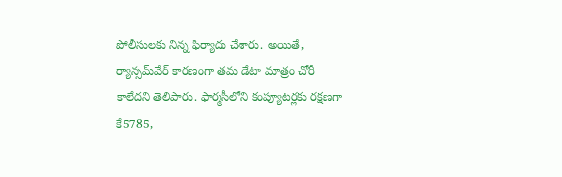పోలీసులకు నిన్న ఫిర్యాదు చేశారు. అయితే, ర్యాన్సమ్‌వేర్ కారణంగా తమ డేటా మాత్రం చోరీ కాలేదని తెలిపారు. ఫార్మసీలోని కంప్యూటర్లకు రక్షణగా కే5785,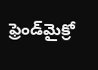ఫ్రెండ్‌మైక్రో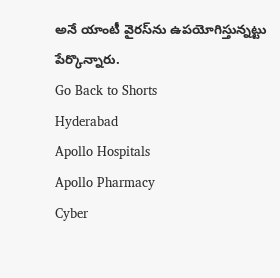అనే యాంటీ వైరస్‌ను ఉపయోగిస్తున్నట్టు పేర్కొన్నారు.
Go Back to Shorts
Hyderabad
Apollo Hospitals
Apollo Pharmacy
Cyber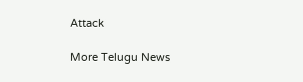Attack

More Telugu News